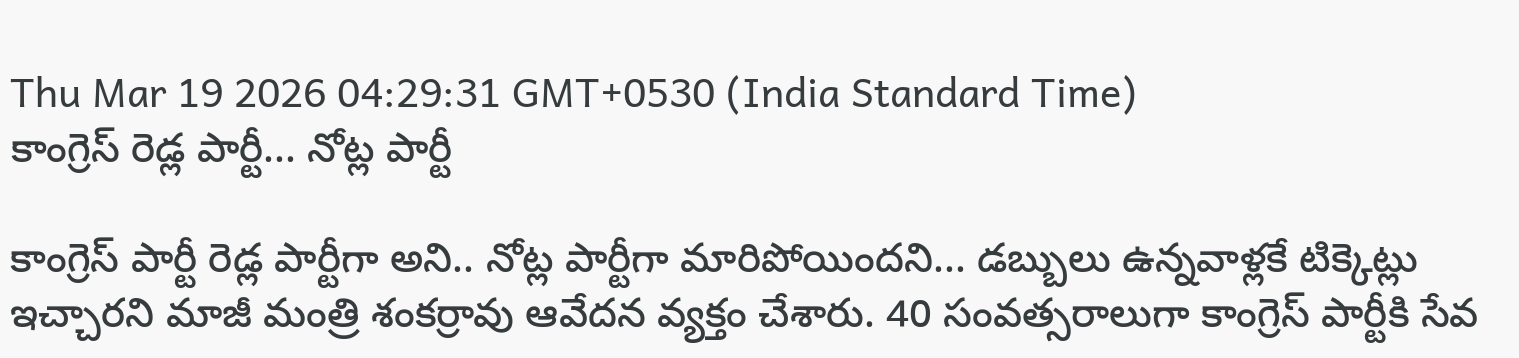Thu Mar 19 2026 04:29:31 GMT+0530 (India Standard Time)
కాంగ్రెస్ రెడ్ల పార్టీ... నోట్ల పార్టీ

కాంగ్రెస్ పార్టీ రెడ్ల పార్టీగా అని.. నోట్ల పార్టీగా మారిపోయిందని... డబ్బులు ఉన్నవాళ్లకే టిక్కెట్లు ఇచ్చారని మాజీ మంత్రి శంకర్రావు ఆవేదన వ్యక్తం చేశారు. 40 సంవత్సరాలుగా కాంగ్రెస్ పార్టీకి సేవ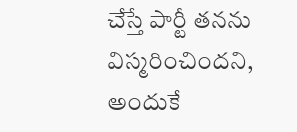చేస్తే పార్టీ తనను విస్మరించిందని, అందుకే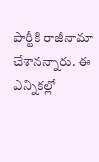పార్టీకి రాజీనామా చేశానన్నారు. ఈ ఎన్నికల్లో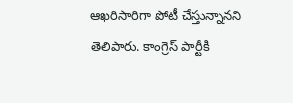ఆఖరిసారిగా పోటీ చేస్తున్నానని తెలిపారు. కాంగ్రెస్ పార్టీకి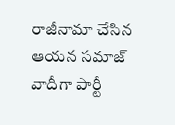రాజీనామా చేసిన ఆయన సమాజ్ వాదీగా పార్టీ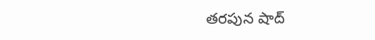తరపున షాద్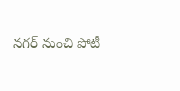నగర్ నుంచి పోటీ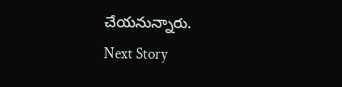చేయనున్నారు.
Next Story